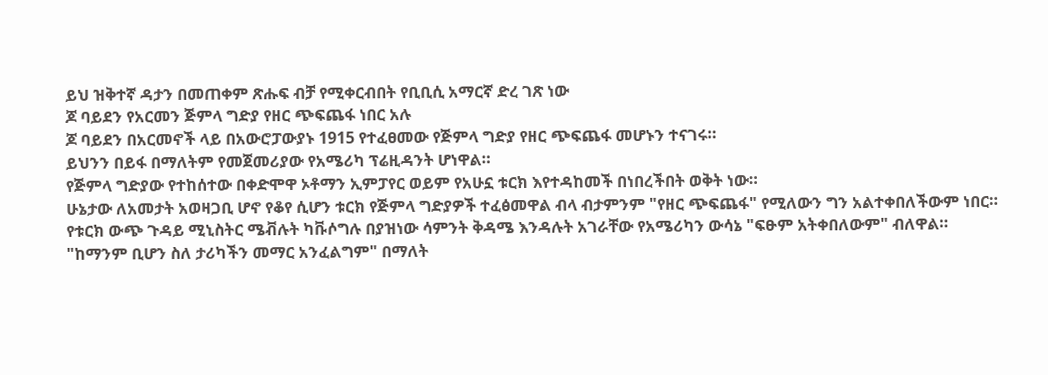ይህ ዝቅተኛ ዳታን በመጠቀም ጽሑፍ ብቻ የሚቀርብበት የቢቢሲ አማርኛ ድረ ገጽ ነው
ጆ ባይደን የአርመን ጅምላ ግድያ የዘር ጭፍጨፋ ነበር አሉ
ጆ ባይደን በአርመኖች ላይ በአውሮፓውያኑ 1915 የተፈፀመው የጅምላ ግድያ የዘር ጭፍጨፋ መሆኑን ተናገሩ።
ይህንን በይፋ በማለትም የመጀመሪያው የአሜሪካ ፕሬዚዳንት ሆነዋል።
የጅምላ ግድያው የተከሰተው በቀድሞዋ ኦቶማን ኢምፓየር ወይም የአሁኗ ቱርክ እየተዳከመች በነበረችበት ወቅት ነው።
ሁኔታው ለአመታት አወዛጋቢ ሆኖ የቆየ ሲሆን ቱርክ የጅምላ ግድያዎች ተፈፅመዋል ብላ ብታምንም "የዘር ጭፍጨፋ" የሚለውን ግን አልተቀበለችውም ነበር።
የቱርክ ውጭ ጉዳይ ሚኒስትር ሜቭሉት ካቩሶግሉ በያዝነው ሳምንት ቅዳሜ እንዳሉት አገራቸው የአሜሪካን ውሳኔ "ፍፁም አትቀበለውም" ብለዋል።
"ከማንም ቢሆን ስለ ታሪካችን መማር አንፈልግም" በማለት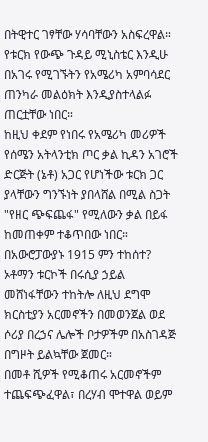በትዊተር ገፃቸው ሃሳባቸውን አስፍረዋል።
የቱርክ የውጭ ጉዳይ ሚኒስቴር እንዲሁ በአገሩ የሚገኙትን የአሜሪካ አምባሳደር ጠንካራ መልዕክት እንዲያስተላልፉ ጠርቷቸው ነበር።
ከዚህ ቀደም የነበሩ የአሜሪካ መሪዎች የሰሜን አትላንቲክ ጦር ቃል ኪዳን አገሮች ድርጅት (ኔቶ) አጋር የሆነችው ቱርክ ጋር ያላቸውን ግንኙነት ያበላሸል በሚል ስጋት "የዘር ጭፍጨፋ" የሚለውን ቃል በይፋ ከመጠቀም ተቆጥበው ነበር።
በአውሮፓውያኑ 1915 ምን ተከሰተ?
ኦቶማን ቱርኮች በሩሲያ ኃይል መሸነፋቸውን ተከትሎ ለዚህ ደግሞ ክርስቲያን አርመኖችን በመወንጀል ወደ ሶሪያ በረኃና ሌሎች ቦታዎችም በአስገዳጅ በግዞት ይልኳቸው ጀመር።
በመቶ ሺዎች የሚቆጠሩ አርመኖችም ተጨፍጭፈዋል፣ በረሃብ ሞተዋል ወይም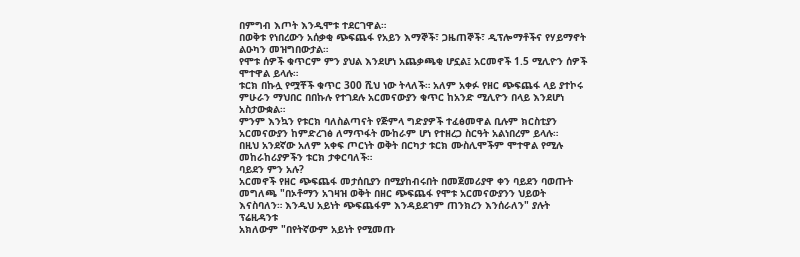በምግብ እጦት እንዲሞቱ ተደርገዋል።
በወቅቱ የነበረውን አሰቃቂ ጭፍጨፋ የአይን እማኞች፣ ጋዜጠኞች፣ ዲፕሎማቶችና የሃይማኖት ልዑካን መዝግበውታል።
የሞቱ ሰዎች ቁጥርም ምን ያህል እንደሆነ አጨቃጫቂ ሆኗል፤ አርመኖች 1.5 ሚሊዮን ሰዎች ሞተዋል ይላሉ።
ቱርክ በኩሏ የሟቾች ቁጥር 300 ሺህ ነው ትላለች። አለም አቀፉ የዘር ጭፍጨፋ ላይ ያተኮሩ ምሁራን ማህበር በበኩሉ የተገደሉ አርመናውያን ቁጥር ከአንድ ሚሊዮን በላይ እንደሆነ አስታውቋል።
ምንም እንኳን የቱርክ ባለስልጣናት የጅምላ ግድያዎች ተፈፅመዋል ቢሉም ክርስቲያን አርመናውያን ከምድረገፅ ለማጥፋት ሙከራም ሆነ የተዘረጋ ስርዓት አልነበረም ይላሉ።
በዚህ አንደኛው አለም አቀፍ ጦርነት ወቅት በርካታ ቱርክ ሙስሊሞችም ሞተዋል የሚሉ መከራከሪያዎችን ቱርክ ታቀርባለች።
ባይደን ምን አሉ?
አርመኖች የዘር ጭፍጨፋ መታሰቢያን በሚያከብሩበት በመጀመሪያዋ ቀን ባይደን ባወጡት መግለጫ "በኦቶማን አገዛዝ ወቅት በዘር ጭፍጨፋ የሞቱ አርመናውያንን ህይወት እናስባለን። እንዲህ አይነት ጭፍጨፋም እንዳይደገም ጠንክረን እንሰራለን" ያሉት ፕሬዚዳንቱ
አክለውም "በየትኛውም አይነት የሚመጡ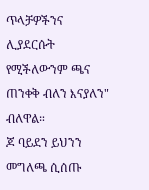ጥላቻዎችንና ሊያደርሱት የሚችለውንም ጫና ጠንቀቅ ብለን እናያለን" ብለዋል።
ጆ ባይደን ይህንን መግለጫ ሲሰጡ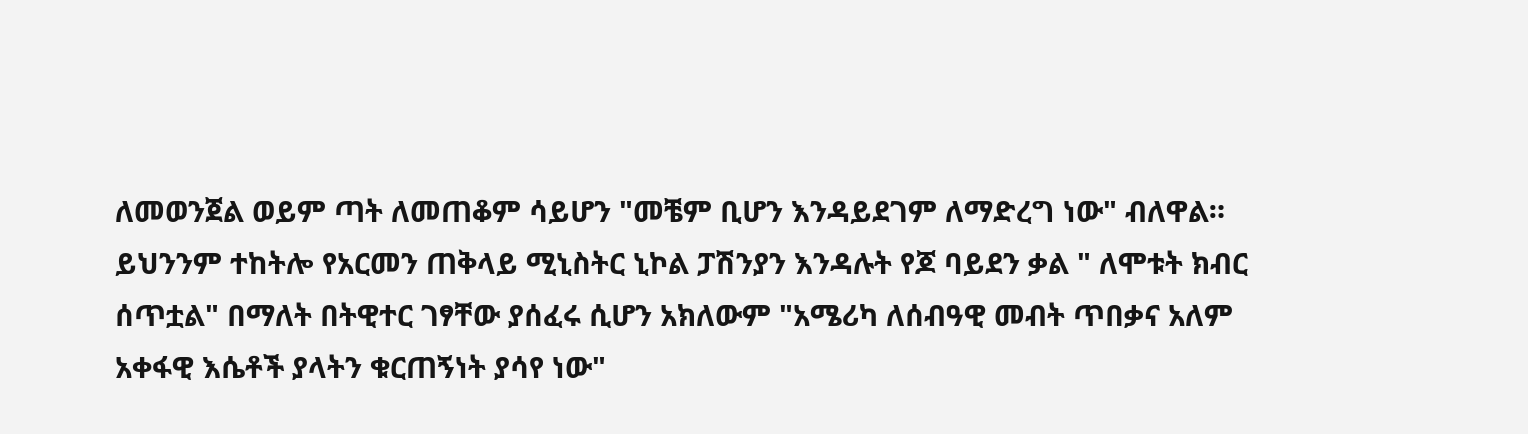ለመወንጀል ወይም ጣት ለመጠቆም ሳይሆን "መቼም ቢሆን እንዳይደገም ለማድረግ ነው" ብለዋል።
ይህንንም ተከትሎ የአርመን ጠቅላይ ሚኒስትር ኒኮል ፓሽንያን እንዳሉት የጆ ባይደን ቃል " ለሞቱት ክብር ሰጥቷል" በማለት በትዊተር ገፃቸው ያሰፈሩ ሲሆን አክለውም "አሜሪካ ለሰብዓዊ መብት ጥበቃና አለም አቀፋዊ እሴቶች ያላትን ቁርጠኝነት ያሳየ ነው"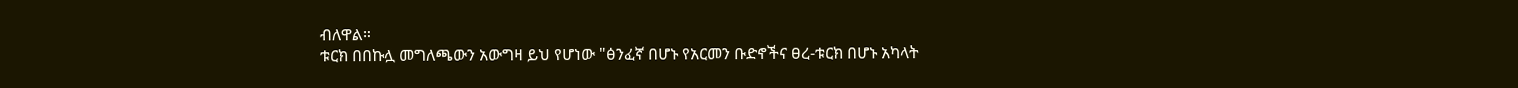ብለዋል።
ቱርክ በበኩሏ መግለጫውን አውግዛ ይህ የሆነው "ፅንፈኛ በሆኑ የአርመን ቡድኖችና ፀረ-ቱርክ በሆኑ አካላት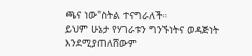ጫና ነው"ስትል ተናግራለች።
ይህም ሁኔታ የሃገራቱን ግንኙነትና ወዳጅነት እንደሚያጠለሸውም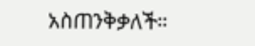አስጠንቅቃለች።